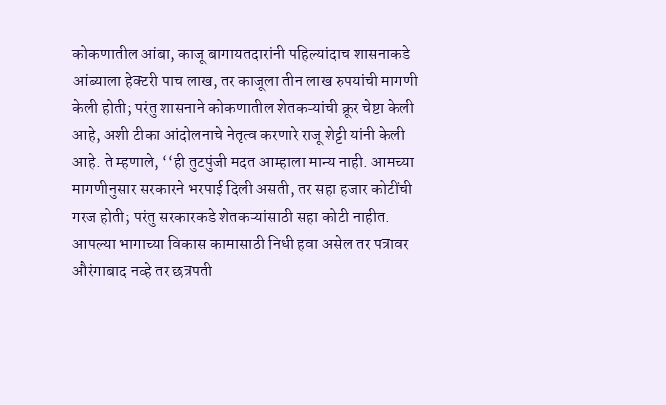कोकणातील आंबा, काजू बागायतदारांनी पहिल्यांदाच शासनाकडे आंब्याला हेक्टरी पाच लाख, तर काजूला तीन लाख रुपयांची मागणी केली होती; परंतु शासनाने कोकणातील शेतकऱ्यांची क्रूर चेष्टा केली आहे, अशी टीका आंदोलनाचे नेतृत्व करणारे राजू शेट्टी यांनी केली आहे. ते म्हणाले, ‘‘ही तुटपुंजी मदत आम्हाला मान्य नाही. आमच्या मागणीनुसार सरकारने भरपाई दिली असती, तर सहा हजार कोटींची गरज होती; परंतु सरकारकडे शेतकऱ्यांसाठी सहा कोटी नाहीत.
आपल्या भागाच्या विकास कामासाठी निधी हवा असेल तर पत्रावर औरंगाबाद नव्हे तर छत्रपती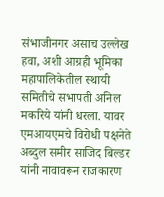संभाजीनगर असाच उल्लेख हवा, अशी आग्रही भूमिका महापालिकेतील स्थायी समितीचे सभापती अनिल मकरिये यांनी धरला. यावर एमआयएमचे विरोधी पक्षनेते अब्दुल समीर साजिद बिल्डर यांनी नावावरून राजकारण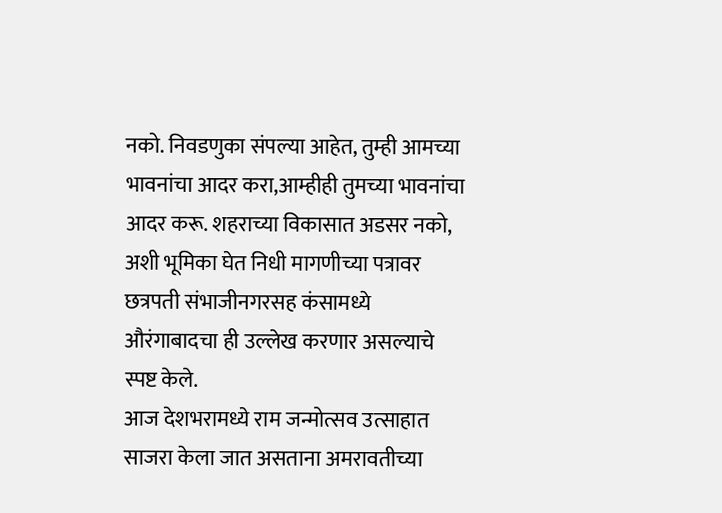नको. निवडणुका संपल्या आहेत, तुम्ही आमच्या भावनांचा आदर करा,आम्हीही तुमच्या भावनांचा आदर करू. शहराच्या विकासात अडसर नको, अशी भूमिका घेत निधी मागणीच्या पत्रावर छत्रपती संभाजीनगरसह कंसामध्ये औरंगाबादचा ही उल्लेख करणार असल्याचे स्पष्ट केले.
आज देशभरामध्ये राम जन्मोत्सव उत्साहात साजरा केला जात असताना अमरावतीच्या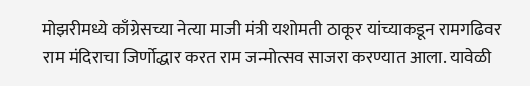मोझरीमध्ये काँग्रेसच्या नेत्या माजी मंत्री यशोमती ठाकूर यांच्याकडून रामगढिवर राम मंदिराचा जिर्णोद्धार करत राम जन्मोत्सव साजरा करण्यात आला. यावेळी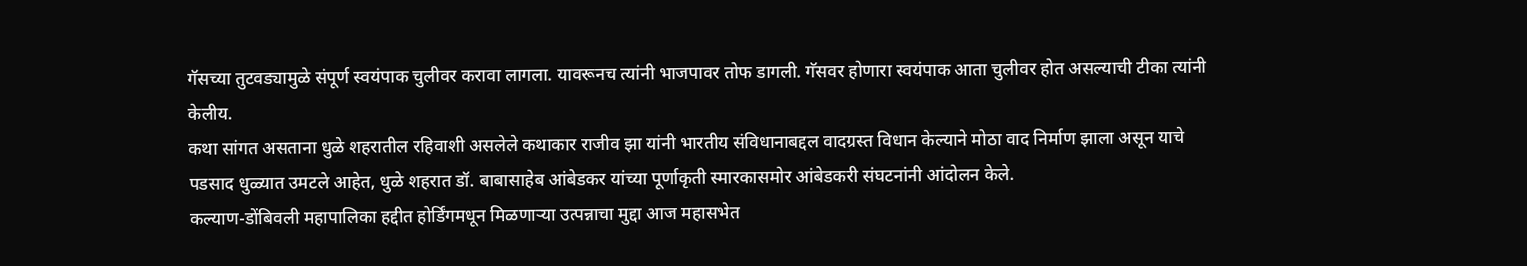गॅसच्या तुटवड्यामुळे संपूर्ण स्वयंपाक चुलीवर करावा लागला. यावरूनच त्यांनी भाजपावर तोफ डागली. गॅसवर होणारा स्वयंपाक आता चुलीवर होत असल्याची टीका त्यांनी केलीय.
कथा सांगत असताना धुळे शहरातील रहिवाशी असलेले कथाकार राजीव झा यांनी भारतीय संविधानाबद्दल वादग्रस्त विधान केल्याने मोठा वाद निर्माण झाला असून याचे पडसाद धुळ्यात उमटले आहेत, धुळे शहरात डॉ. बाबासाहेब आंबेडकर यांच्या पूर्णाकृती स्मारकासमोर आंबेडकरी संघटनांनी आंदोलन केले.
कल्याण-डोंबिवली महापालिका हद्दीत होर्डिंगमधून मिळणाऱ्या उत्पन्नाचा मुद्दा आज महासभेत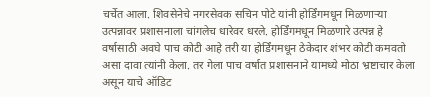चर्चेत आला. शिवसेनेचे नगरसेवक सचिन पोटे यांनी होर्डिंगमधून मिळणाऱ्या उत्पन्नावर प्रशासनाला चांगलेच धारेवर धरले. होर्डिंगमधून मिळणारे उत्पन्न हे वर्षासाठी अवघे पाच कोटी आहे तरी या होर्डिंगमधून ठेकेदार शंभर कोटी कमवतो असा दावा त्यांनी केला. तर गेला पाच वर्षात प्रशासनाने यामध्ये मोठा भ्रष्टाचार केला असून याचे ऑडिट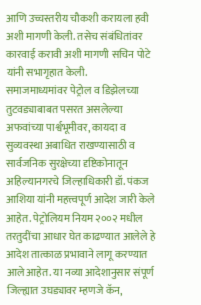आणि उच्चस्तरीय चौकशी करायला हवी अशी मागणी केली. तसेच संबंधितांवर कारवाई करावी अशी मागणी सचिन पोटे यांनी सभागृहात केली.
समाजमाध्यमांवर पेट्रोल व डिझेलच्या तुटवड्याबाबत पसरत असलेल्या अफवांच्या पार्श्वभूमीवर, कायदा व सुव्यवस्था अबाधित राखण्यासाठी व सार्वजनिक सुरक्षेच्या दृष्टिकोनातून अहिल्यानगरचे जिल्हाधिकारी डॉ. पंकज आशिया यांनी महत्त्वपूर्ण आदेश जारी केले आहेत. पेट्रोलियम नियम २००२ मधील तरतुदींचा आधार घेत काढण्यात आलेले हे आदेश तात्काळ प्रभावाने लागू करण्यात आले आहेत. या नव्या आदेशानुसार संपूर्ण जिल्ह्यात उघड्यावर म्हणजे कॅन,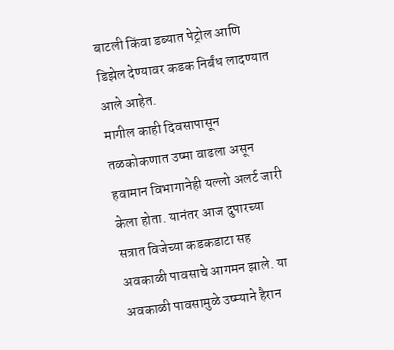बाटली किंवा डब्यात पेट्रोल आणि डिझेल देण्यावर कडक निर्बंध लादण्यात आले आहेत.
मागील काही दिवसापासून तळकोकणात उष्मा वाढला असून हवामान विभागानेही यल्लो अलर्ट जारी केला होता. यानंतर आज दुपारच्या सत्रात विजेच्या कडकडाटा सह अवकाळी पावसाचे आगमन झाले. या अवकाळी पावसामुळे उष्म्याने हैरान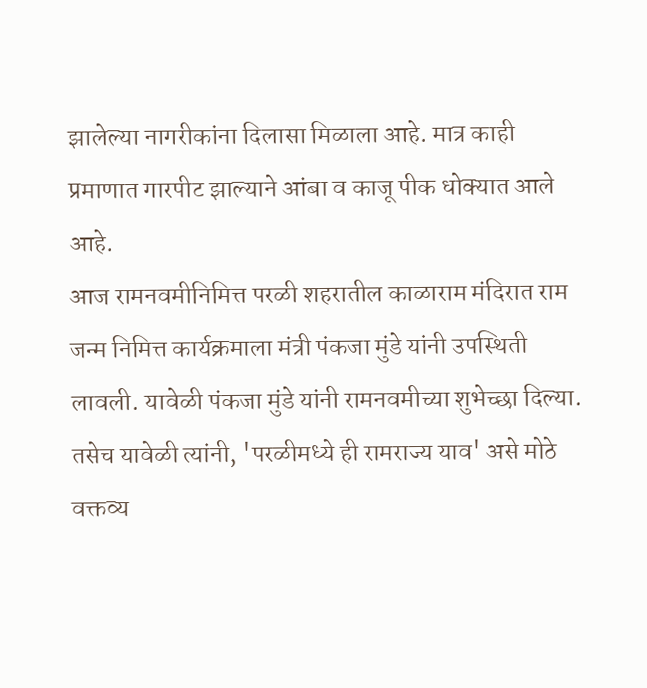झालेल्या नागरीकांना दिलासा मिळाला आहे. मात्र काही प्रमाणात गारपीट झाल्याने आंबा व काजू पीक धोक्यात आले आहे.
आज रामनवमीनिमित्त परळी शहरातील काळाराम मंदिरात राम जन्म निमित्त कार्यक्रमाला मंत्री पंकजा मुंडे यांनी उपस्थिती लावली. यावेळी पंकजा मुंडे यांनी रामनवमीच्या शुभेच्छा दिल्या. तसेच यावेळी त्यांनी, 'परळीमध्ये ही रामराज्य याव' असे मोठे वक्तव्य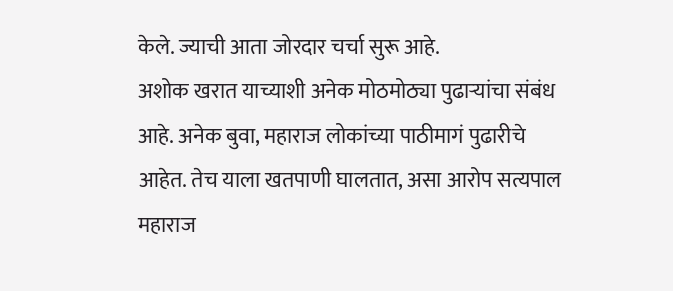केले. ज्याची आता जोरदार चर्चा सुरू आहे.
अशोक खरात याच्याशी अनेक मोठमोठ्या पुढाऱ्यांचा संबंध आहे. अनेक बुवा, महाराज लोकांच्या पाठीमागं पुढारीचे आहेत. तेच याला खतपाणी घालतात, असा आरोप सत्यपाल महाराज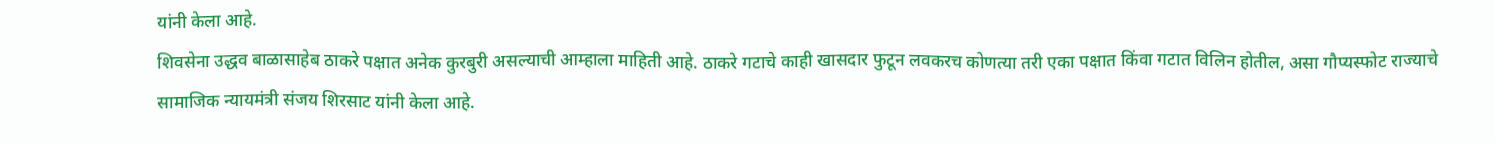यांनी केला आहे.
शिवसेना उद्धव बाळासाहेब ठाकरे पक्षात अनेक कुरबुरी असल्याची आम्हाला माहिती आहे. ठाकरे गटाचे काही खासदार फुटून लवकरच कोणत्या तरी एका पक्षात किंवा गटात विलिन होतील, असा गौप्यस्फोट राज्याचे सामाजिक न्यायमंत्री संजय शिरसाट यांनी केला आहे.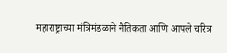महाराष्ट्राच्या मंत्रिमंडळाने नैतिकता आणि आपले चरित्र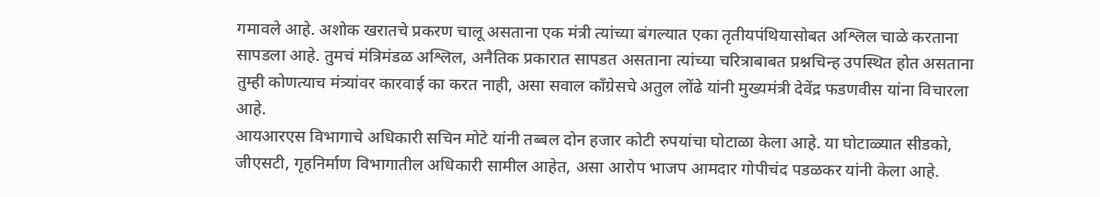गमावले आहे. अशोक खरातचे प्रकरण चालू असताना एक मंत्री त्यांच्या बंगल्यात एका तृतीयपंथियासोबत अश्लिल चाळे करताना सापडला आहे. तुमचं मंत्रिमंडळ अश्लिल, अनैतिक प्रकारात सापडत असताना त्यांच्या चरित्राबाबत प्रश्नचिन्ह उपस्थित होत असताना तुम्ही कोणत्याच मंत्र्यांवर कारवाई का करत नाही, असा सवाल काँग्रेसचे अतुल लोंढे यांनी मुख्यमंत्री देवेंद्र फडणवीस यांना विचारला आहे.
आयआरएस विभागाचे अधिकारी सचिन मोटे यांनी तब्बल दोन हजार कोटी रुपयांचा घोटाळा केला आहे. या घोटाळ्यात सीडको, जीएसटी, गृहनिर्माण विभागातील अधिकारी सामील आहेत, असा आरोप भाजप आमदार गोपीचंद पडळकर यांनी केला आहे.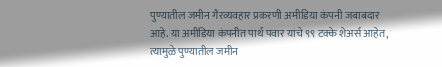पुण्यातील जमीन गैरव्यवहार प्रकरणी अमीडिया कंपनी जबाबदार आहे. या अमीडिया कंपनीत पार्थ पवार यांचे ९९ टक्के शेअर्स आहेत, त्यामुळे पुण्यातील जमीन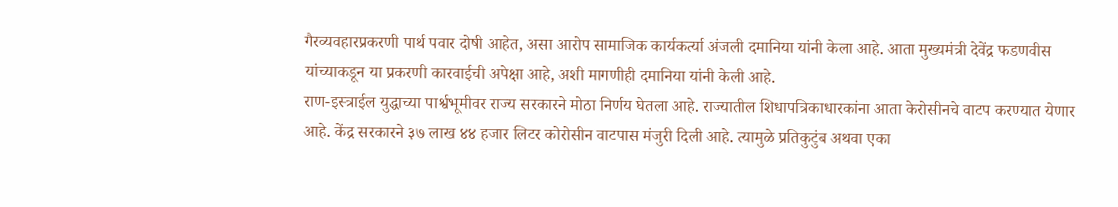गैरव्यवहारप्रकरणी पार्थ पवार दोषी आहेत, असा आरोप सामाजिक कार्यकर्त्या अंजली दमानिया यांनी केला आहे. आता मुख्यमंत्री देवेंद्र फडणवीस यांच्याकडून या प्रकरणी कारवाईची अपेक्षा आहे, अशी मागणीही दमानिया यांनी केली आहे.
राण-इस्त्राईल युद्धाच्या पार्श्वभूमीवर राज्य सरकारने मोठा निर्णय घेतला आहे. राज्यातील शिधापत्रिकाधारकांना आता केरोसीनचे वाटप करण्यात येणार आहे. केंद्र सरकारने ३७ लाख ४४ हजार लिटर कोरोसीन वाटपास मंजुरी दिली आहे. त्यामुळे प्रतिकुटुंब अथवा एका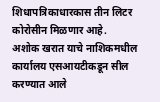शिधापत्रिकाधारकास तीन लिटर कोरोसीन मिळणार आहे.
अशोक खरात याचे नाशिकमधील कार्यालय एसआयटीकडून सील करण्यात आले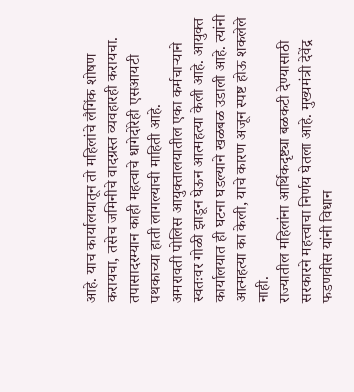आहे. याच कार्यालयातून तो महिलांचे लैगिंक शोषण करायचा, तसेच जमिनीचे वादग्रस्त व्यवहारही करायचा. तपासादरम्यान काही महत्वाचे धागेदोरेही एसआयटी पथकाच्या हाती लागल्याची माहिती आहे.
अमरावती पोलिस आयुक्तालयातील एका कर्मचाऱ्याने स्वतःवर गोळी झाडून घेऊन आत्महत्या केली आहे. आयुक्त कार्यालयात ही घटना घडल्याने खळबळ उडाली आहे. त्यांनी आत्महत्या का केली, याचे कारण अजून स्पष्ट होऊ शकलेले नाही.
राज्यातील महिलांना आर्थिकदृष्ट्या बळकटी देण्यासाठी सरकारने महत्त्वाचा निर्णय घेतला आहे. मुख्यमंत्री देवेंद्र फडणवीस यांनी विधान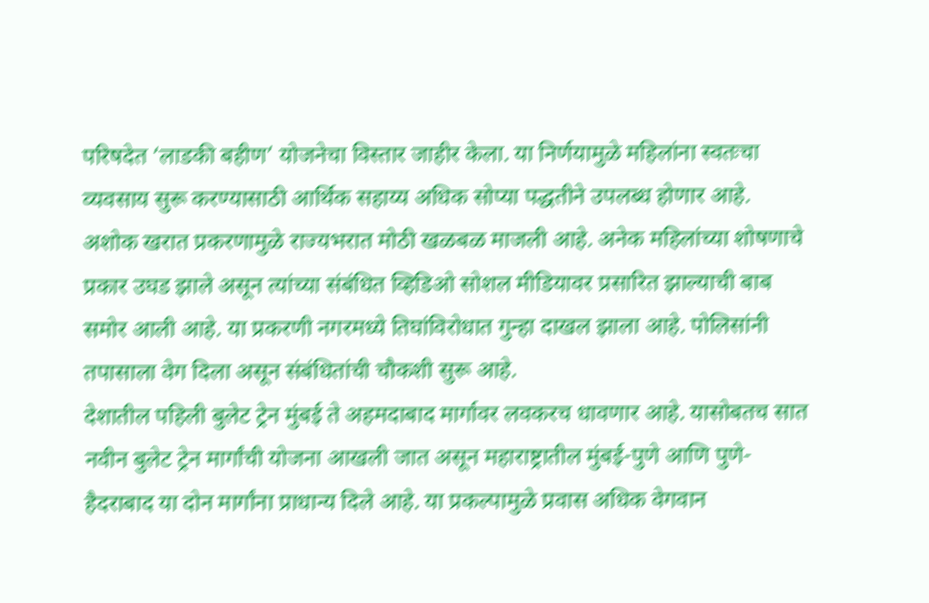परिषदेत ‘लाडकी बहीण’ योजनेचा विस्तार जाहीर केला. या निर्णयामुळे महिलांना स्वतःचा व्यवसाय सुरू करण्यासाठी आर्थिक सहाय्य अधिक सोप्या पद्धतीने उपलब्ध होणार आहे.
अशोक खरात प्रकरणामुळे राज्यभरात मोठी खळबळ माजली आहे. अनेक महिलांच्या शोषणाचे प्रकार उघड झाले असून त्यांच्या संबंधित व्हिडिओ सोशल मीडियावर प्रसारित झाल्याची बाब समोर आली आहे. या प्रकरणी नगरमध्ये तिघांविरोधात गुन्हा दाखल झाला आहे. पोलिसांनी तपासाला वेग दिला असून संबंधितांची चौकशी सुरू आहे.
देशातील पहिली बुलेट ट्रेन मुंबई ते अहमदाबाद मार्गावर लवकरच धावणार आहे. यासोबतच सात नवीन बुलेट ट्रेन मार्गांची योजना आखली जात असून महाराष्ट्रातील मुंबई-पुणे आणि पुणे-हैदराबाद या दोन मार्गांना प्राधान्य दिले आहे. या प्रकल्पामुळे प्रवास अधिक वेगवान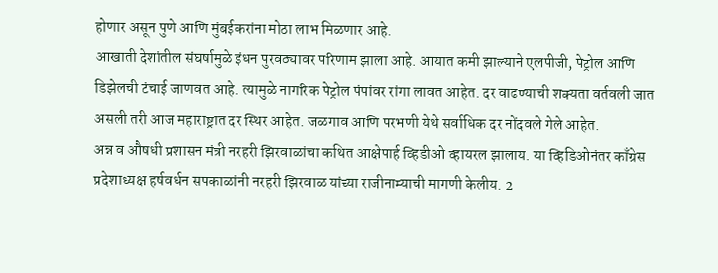होणार असून पुणे आणि मुंबईकरांना मोठा लाभ मिळणार आहे.
आखाती देशांतील संघर्षामुळे इंधन पुरवठ्यावर परिणाम झाला आहे. आयात कमी झाल्याने एलपीजी, पेट्रोल आणि डिझेलची टंचाई जाणवत आहे. त्यामुळे नागरिक पेट्रोल पंपांवर रांगा लावत आहेत. दर वाढण्याची शक्यता वर्तवली जात असली तरी आज महाराष्ट्रात दर स्थिर आहेत. जळगाव आणि परभणी येथे सर्वाधिक दर नोंदवले गेले आहेत.
अन्न व औषधी प्रशासन मंत्री नरहरी झिरवाळांचा कथित आक्षेपार्ह व्हिडीओ व्हायरल झालाय. या व्हिडिओनंतर काँग्रेस प्रदेशाध्यक्ष हर्षवर्धन सपकाळांनी नरहरी झिरवाळ यांच्या राजीनाम्याची मागणी केलीय. 2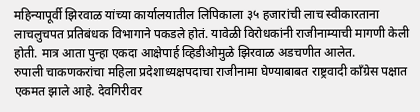महिन्यापूर्वी झिरवाळ यांच्या कार्यालयातील लिपिकाला ३५ हजारांची लाच स्वीकारताना लाचलुचपत प्रतिबंधक विभागाने पकडले होतं. यावेळी विरोधकांनी राजीनाम्याची मागणी केली होती. मात्र आता पुन्हा एकदा आक्षेपार्ह व्हिडीओमुळे झिरवाळ अडचणीत आलेत.
रुपाली चाकणकरांचा महिला प्रदेशाध्यक्षपदाचा राजीनामा घेण्याबाबत राष्ट्रवादी काँग्रेस पक्षात एकमत झाले आहे. देवगिरीवर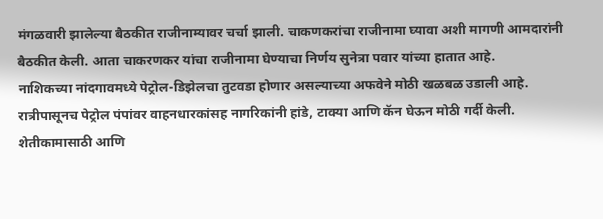मंगळवारी झालेल्या बैठकीत राजीनाम्यावर चर्चा झाली. चाकणकरांचा राजीनामा घ्यावा अशी मागणी आमदारांनी बैठकीत केली. आता चाकरणकर यांचा राजीनामा घेण्याचा निर्णय सुनेत्रा पवार यांच्या हातात आहे.
नाशिकच्या नांदगावमध्ये पेट्रोल-डिझेलचा तुटवडा होणार असल्याच्या अफवेने मोठी खळबळ उडाली आहे. रात्रीपासूनच पेट्रोल पंपांवर वाहनधारकांसह नागरिकांनी हांडे, टाक्या आणि कॅन घेऊन मोठी गर्दी केली. शेतीकामासाठी आणि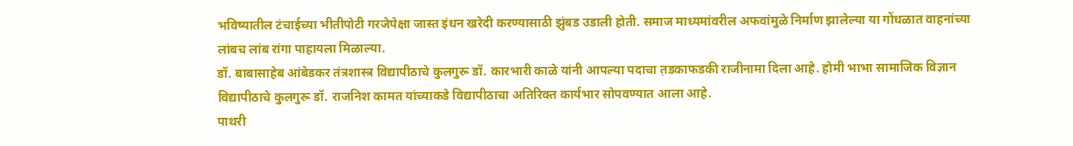भविष्यातील टंचाईच्या भीतीपोटी गरजेपेक्षा जास्त इंधन खरेदी करण्यासाठी झुंबड उडाली होती. समाज माध्यमांवरील अफवांमुळे निर्माण झालेल्या या गोंधळात वाहनांच्या लांबच लांब रांगा पाहायला मिळाल्या.
डॉ. बाबासाहेब आंबेडकर तंत्रशास्त्र विद्यापीठाचे कुलगुरू डॉ. कारभारी काळे यांनी आपल्या पदाचा त़डकाफडकी राजीनामा दिला आहे. होमी भाभा सामाजिक विज्ञान विद्यापीठाचे कुलगुरू डॉ. राजनिश कामत यांच्याकडे विद्यापीठाचा अतिरिक्त कार्यभार सोपवण्यात आला आहे.
पाथरी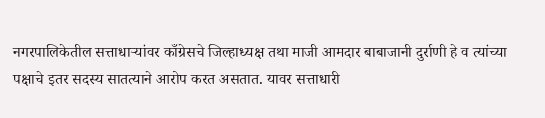नगरपालिकेतील सत्ताधाऱ्यांवर काँग्रेसचे जिल्हाध्यक्ष तथा माजी आमदार बाबाजानी दुर्राणी हे व त्यांच्या पक्षाचे इतर सदस्य सातत्याने आरोप करत असतात. यावर सत्ताधारी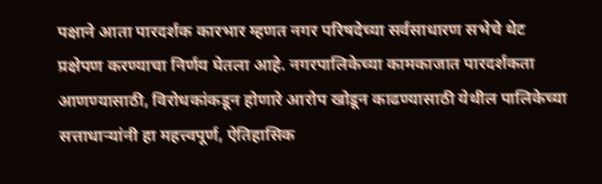पक्षाने आता पारदर्शक कारभार म्हणत नगर परिषदेच्या सर्वसाधारण सभेचे थेट प्रक्षेपण करण्याचा निर्णय घेतला आहे. नगरपालिकेच्या कामकाजात पारदर्शकता आणण्यासाठी, विरोधकांकडून होणारे आरोप खोडून काढण्यासाठी येथील पालिकेच्या सत्ताधाऱ्यांनी हा महत्त्वपूर्ण, ऐतिहासिक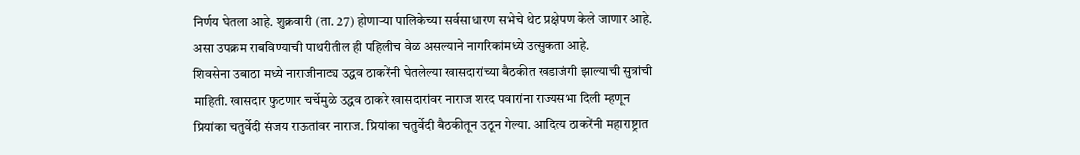निर्णय घेतला आहे. शुक्रवारी (ता. 27) होणाऱ्या पालिकेच्या सर्वसाधारण सभेचे थेट प्रक्षेपण केले जाणार आहे. असा उपक्रम राबविण्याची पाथरीतील ही पहिलीच वेळ असल्याने नागरिकांमध्ये उत्सुकता आहे.
शिवसेना उबाठा मध्ये नाराजीनाट्य उद्धव ठाकरेंनी घेतलेल्या खासदारांच्या बैठकीत खडाजंगी झाल्याची सुत्रांची माहिती. खासदार फुटणार चर्चेमुळे उद्धव ठाकरे खासदारांवर नाराज शरद पवारांना राज्यसभा दिली म्हणून प्रियांका चतुर्वेदी संजय राऊतांवर नाराज. प्रियांका चतुर्वेदी बैठकीतून उठून गेल्या. आदित्य ठाकरेंनी महाराष्ट्रात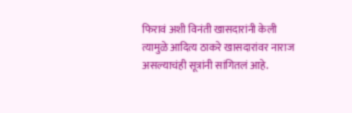फिरावं अशी विनंती खासदारांनी केली त्यामुळे आदित्य ठाकरे खासदारांवर नाराज असल्याचंही सूत्रांनी सांगितलं आहे.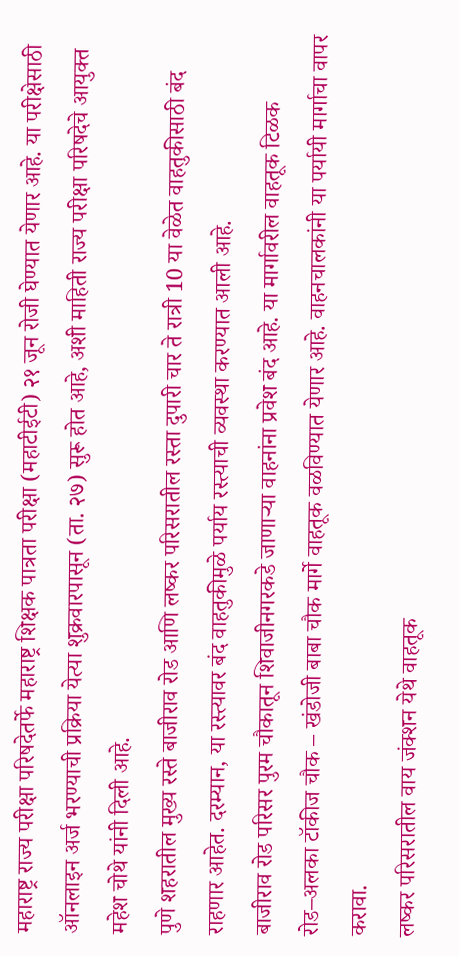महाराष्ट्र राज्य परीक्षा परिषदेतर्फे महाराष्ट्र शिक्षक पात्रता परीक्षा (महाटीईटी) २१ जून रोजी घेण्यात येणार आहे. या परीक्षेसाठी ऑनलाइन अर्ज भरण्याची प्रक्रिया येत्या शुक्रवारपासून (ता. २७) सुरू होत आहे, अशी माहिती राज्य परीक्षा परिषदेचे आयुक्त महेश चोथे यांनी दिली आहे.
पुणे शहरातील मुख्य रस्ते बाजीराव रोड आणि लष्कर परिसरातील रस्ता दुपारी चार ते रात्री 10 या वेळेत वाहतुकीसाठी बंद राहणार आहेत. दरम्यान, या रस्त्यावर बंद वाहतुकीमुळे पर्याय रस्त्याची व्यवस्था करण्यात आली आहे.
बाजीराव रोड परिसर पुरम चौकातून शिवाजीनगरकडे जाणाऱ्या वाहनांना प्रवेश बंद आहे. या मार्गावरील वाहतूक टिळक रोड–अलका टॉकीज चौक – खंडोजी बाबा चौक मार्गे वाहतूक वळविण्यात येणार आहे. वाहनचालकांनी या पर्यायी मार्गाचा वापर करावा.
लष्कर परिसरातील वाय जंक्शन येथे वाहतूक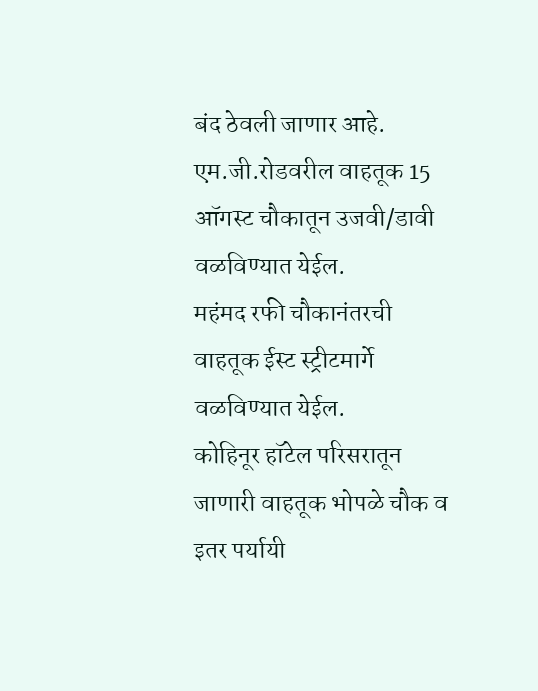बंद ठेवली जाणार आहे. एम.जी.रोडवरील वाहतूक 15 ऑगस्ट चौकातून उजवी/डावी वळविण्यात येईल.
महंमद रफी चौकानंतरची वाहतूक ईस्ट स्ट्रीटमार्गे वळविण्यात येईल.
कोहिनूर हॉटेल परिसरातून जाणारी वाहतूक भोपळे चौक व इतर पर्यायी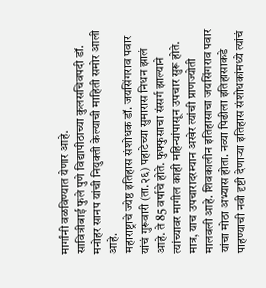मार्गांनी वळविण्यात येणार आहे.
सावित्रीबाई फुले पुणे विद्यापीठाच्या कुलसचिवपदी डॉ. मनोहर सानप यांची नियुक्ती केल्याची माहिती समोर आली आहे.
महाराष्ट्राचे ज्येष्ठ इतिहास संशोधक डॉ. जयसिंगराव पवार यांचं गुरूवारी (ता.२६) पहाटेच्या सुमारास निधन झालं आहे. ते 85 वर्षाचे होते. फुफ्फुसाचा संसर्ग झाल्याने त्यांच्यावर मागील काही महिन्यांपासून उपचार सुरू होते. मात्र, याच उपचारादरम्यान अखेर त्यांची प्राणज्योती मालवली आहे. शिवकालीन इतिहासाचा जयसिंगराव पवार यांचा मोठा अभ्यास होता. नव्या पिढीला इतिहासाकडे पाहण्याची नवी दृष्टी देणाऱ्या इतिहास संशोधकांमध्ये त्यांचं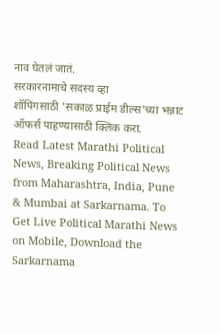नाव घेतलं जातं.
सरकारनामाचे सदस्य व्हा
शॉपिंगसाठी 'सकाळ प्राईम डील्स'च्या भन्नाट ऑफर्स पाहण्यासाठी क्लिक करा.
Read Latest Marathi Political News, Breaking Political News from Maharashtra, India, Pune & Mumbai at Sarkarnama. To Get Live Political Marathi News on Mobile, Download the Sarkarnama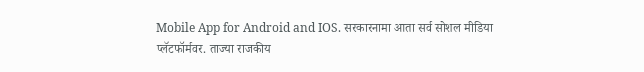Mobile App for Android and IOS. सरकारनामा आता सर्व सोशल मीडिया प्लॅटफॉर्मवर. ताज्या राजकीय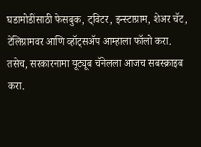घडामोडींसाठी फेसबुक, ट्विटर, इन्स्टाग्राम, शेअर चॅट, टेलिग्रामवर आणि व्हॉट्सॲप आम्हाला फॉलो करा. तसेच, सरकारनामा यूट्यूब चॅनेलला आजच सबस्क्राइब करा.